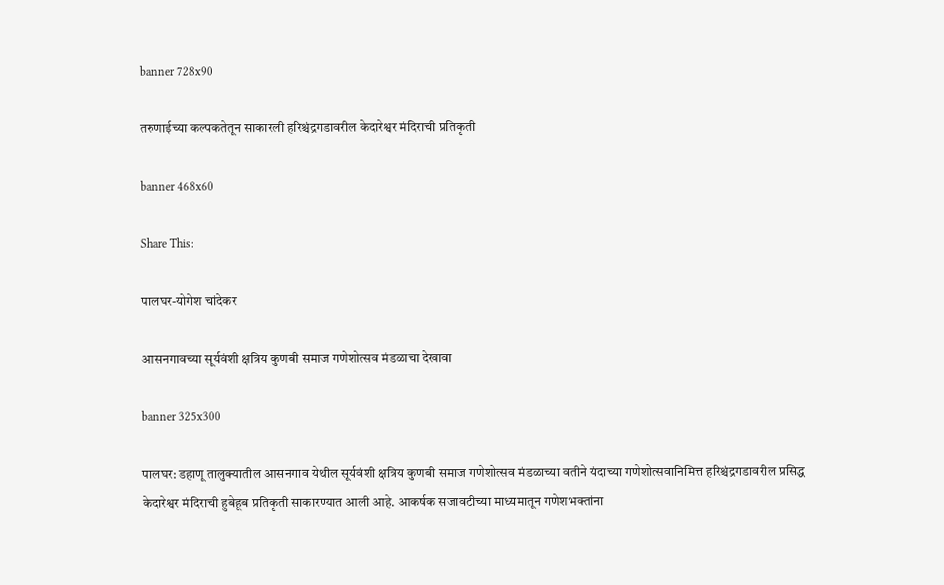banner 728x90

तरुणाईच्या कल्पकतेतून साकारली हरिश्चंद्रगडावरील केदारेश्वर मंदिराची प्रतिकृती

banner 468x60

Share This:

पालघर-योगेश चांदेकर

आसनगावच्या सूर्यवंशी क्षत्रिय कुणबी समाज गणेशोत्सव मंडळाचा देखावा

banner 325x300

पालघर: डहाणू तालुक्यातील आसनगाव येथील सूर्यवंशी क्षत्रिय कुणबी समाज गणेशोत्सव मंडळाच्या वतीने यंदाच्या गणेशोत्सवानिमित्त हरिश्चंद्रगडावरील प्रसिद्ध केदारेश्वर मंदिराची हुबेहूब प्रतिकृती साकारण्यात आली आहे. आकर्षक सजावटीच्या माध्यमातून गणेशभक्तांना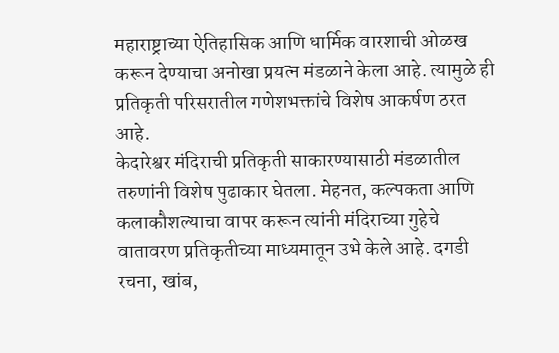महाराष्ट्राच्या ऐतिहासिक आणि धार्मिक वारशाची ओळख करून देण्याचा अनोखा प्रयत्न मंडळाने केला आहे. त्यामुळे ही प्रतिकृती परिसरातील गणेशभक्तांचे विशेष आकर्षण ठरत आहे.
केदारेश्वर मंदिराची प्रतिकृती साकारण्यासाठी मंडळातील तरुणांनी विशेष पुढाकार घेतला. मेहनत, कल्पकता आणि कलाकौशल्याचा वापर करून त्यांनी मंदिराच्या गुहेचे वातावरण प्रतिकृतीच्या माध्यमातून उभे केले आहे. दगडी रचना, खांब,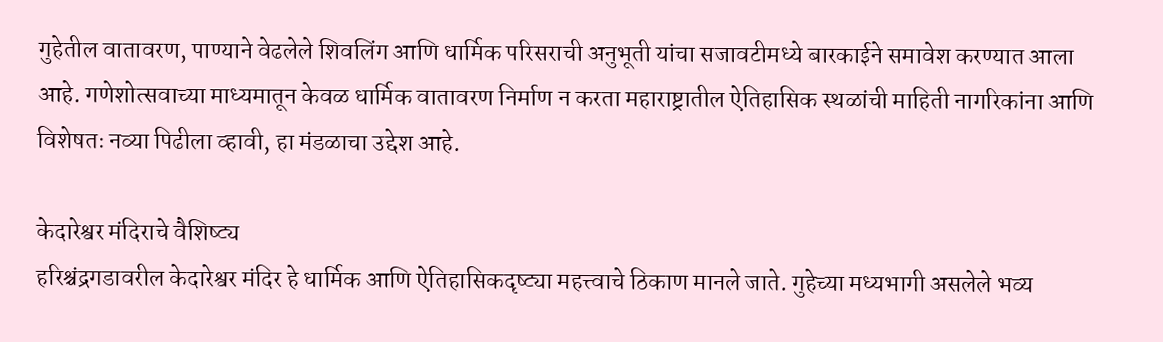गुहेतील वातावरण, पाण्याने वेढलेले शिवलिंग आणि धार्मिक परिसराची अनुभूती यांचा सजावटीमध्ये बारकाईने समावेश करण्यात आला आहे. गणेशोत्सवाच्या माध्यमातून केवळ धार्मिक वातावरण निर्माण न करता महाराष्ट्रातील ऐतिहासिक स्थळांची माहिती नागरिकांना आणि विशेषतः नव्या पिढीला व्हावी, हा मंडळाचा उद्देश आहे.

केदारेश्वर मंदिराचे वैशिष्ट्य
हरिश्चंद्रगडावरील केदारेश्वर मंदिर हे धार्मिक आणि ऐतिहासिकदृष्ट्या महत्त्वाचे ठिकाण मानले जाते. गुहेच्या मध्यभागी असलेले भव्य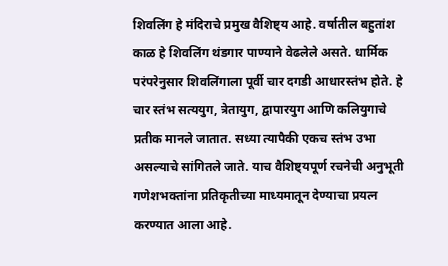शिवलिंग हे मंदिराचे प्रमुख वैशिष्ट्य आहे. वर्षातील बहुतांश काळ हे शिवलिंग थंडगार पाण्याने वेढलेले असते. धार्मिक परंपरेनुसार शिवलिंगाला पूर्वी चार दगडी आधारस्तंभ होते. हे चार स्तंभ सत्ययुग, त्रेतायुग, द्वापारयुग आणि कलियुगाचे प्रतीक मानले जातात. सध्या त्यापैकी एकच स्तंभ उभा असल्याचे सांगितले जाते. याच वैशिष्ट्यपूर्ण रचनेची अनुभूती गणेशभक्तांना प्रतिकृतीच्या माध्यमातून देण्याचा प्रयत्न करण्यात आला आहे.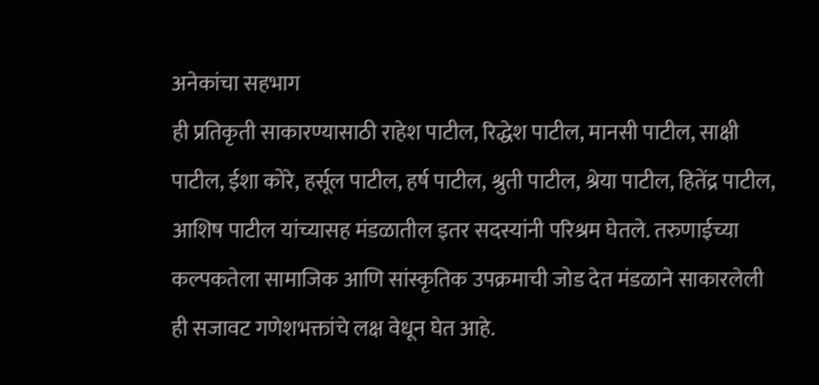अनेकांचा सहभाग
ही प्रतिकृती साकारण्यासाठी राहेश पाटील, रिद्धेश पाटील, मानसी पाटील, साक्षी पाटील, ईशा कोरे, हर्सूल पाटील, हर्ष पाटील, श्रुती पाटील, श्रेया पाटील, हितेंद्र पाटील, आशिष पाटील यांच्यासह मंडळातील इतर सदस्यांनी परिश्रम घेतले. तरुणाईच्या कल्पकतेला सामाजिक आणि सांस्कृतिक उपक्रमाची जोड देत मंडळाने साकारलेली ही सजावट गणेशभक्तांचे लक्ष वेधून घेत आहे.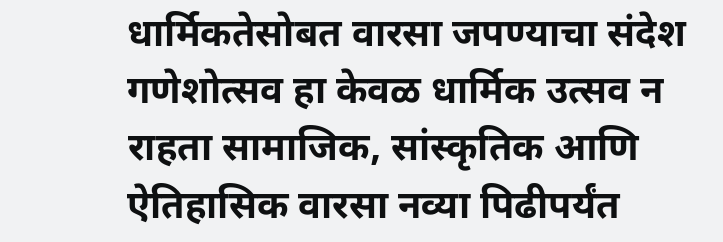धार्मिकतेसोबत वारसा जपण्याचा संदेश
गणेशोत्सव हा केवळ धार्मिक उत्सव न राहता सामाजिक, सांस्कृतिक आणि ऐतिहासिक वारसा नव्या पिढीपर्यंत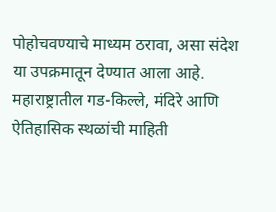पोहोचवण्याचे माध्यम ठरावा, असा संदेश या उपक्रमातून देण्यात आला आहे. महाराष्ट्रातील गड-किल्ले, मंदिरे आणि ऐतिहासिक स्थळांची माहिती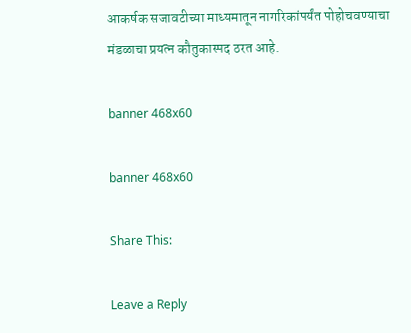आकर्षक सजावटीच्या माध्यमातून नागरिकांपर्यंत पोहोचवण्याचा मंडळाचा प्रयत्न कौतुकास्पद ठरत आहे.

banner 468x60

banner 468x60

Share This:

Leave a Reply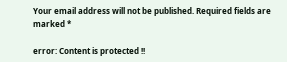Your email address will not be published. Required fields are marked *

error: Content is protected !!